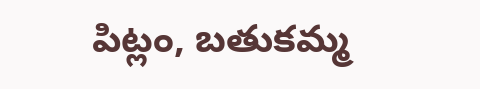పిట్లం, బతుకమ్మ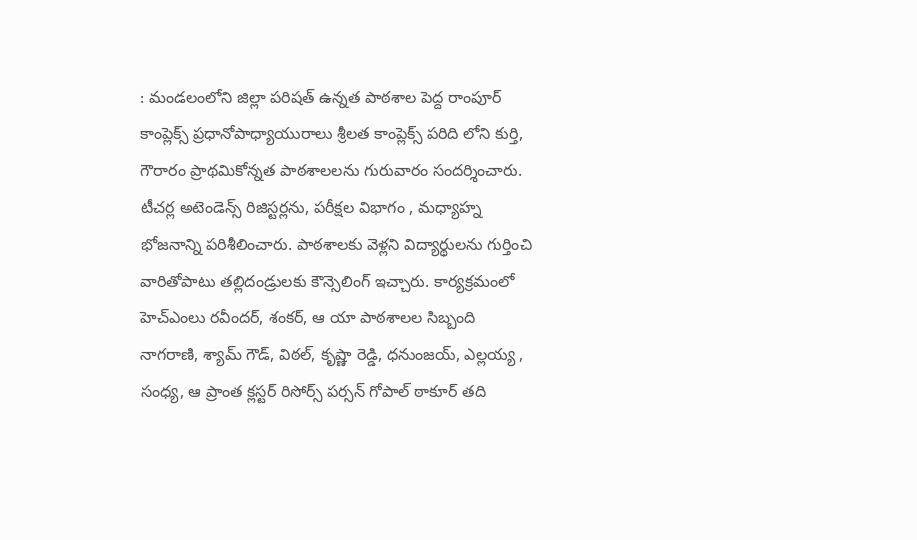: మండలంలోని జిల్లా పరిషత్ ఉన్నత పాఠశాల పెద్ద రాంపూర్ కాంప్లెక్స్ ప్రధానోపాధ్యాయురాలు శ్రీలత కాంప్లెక్స్ పరిది లోని కుర్తి, గౌరారం ప్రాథమికోన్నత పాఠశాలలను గురువారం సందర్శించారు. టీచర్ల అటెండెన్స్ రిజిస్టర్లను, పరీక్షల విభాగం , మధ్యాహ్న భోజనాన్ని పరిశీలించారు. పాఠశాలకు వెళ్లని విద్యార్థులను గుర్తించి వారితోపాటు తల్లిదండ్రులకు కౌన్సెలింగ్ ఇచ్చారు. కార్యక్రమంలో హెచ్ఎంలు రవీందర్, శంకర్, ఆ యా పాఠశాలల సిబ్బంది నాగరాణి, శ్యామ్ గౌడ్, విఠల్, కృష్ణా రెడ్డి, ధనుంజయ్, ఎల్లయ్య , సంధ్య, ఆ ప్రాంత క్లస్టర్ రిసోర్స్ పర్సన్ గోపాల్ ఠాకూర్ తది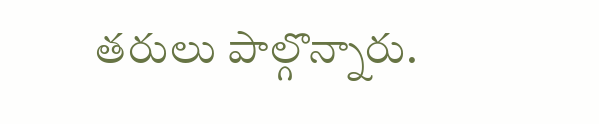తరులు పాల్గొన్నారు.